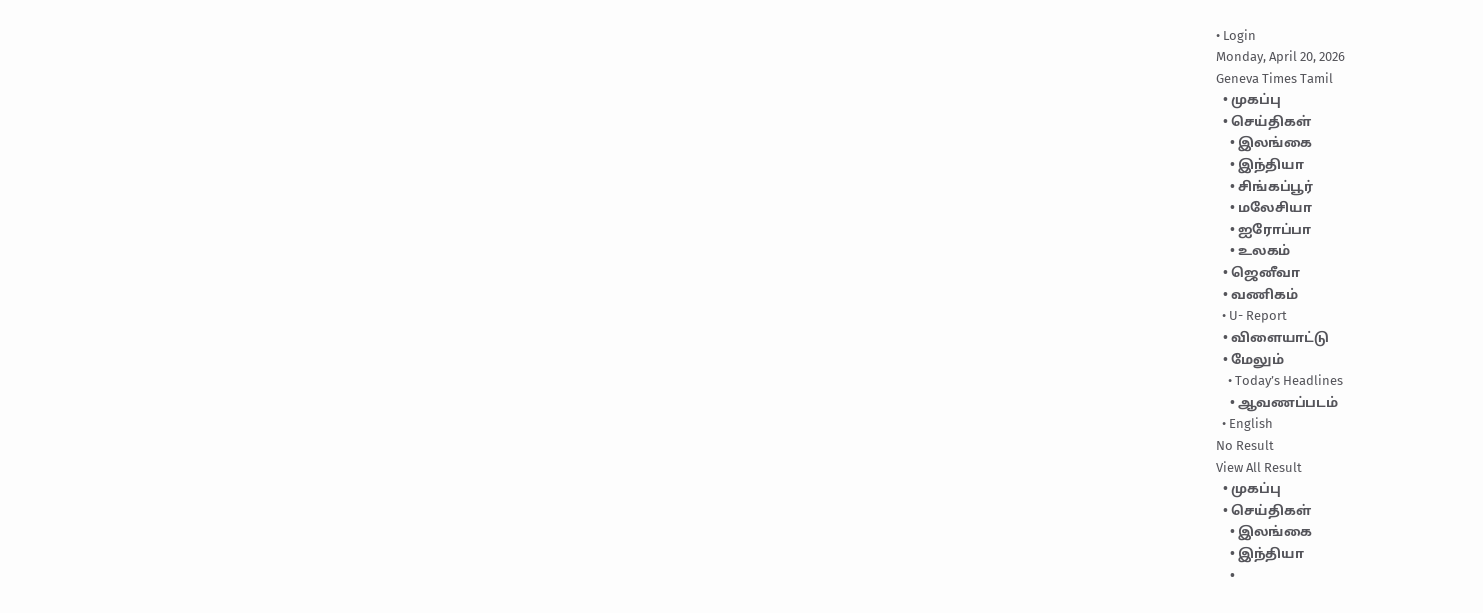• Login
Monday, April 20, 2026
Geneva Times Tamil
  • முகப்பு
  • செய்திகள்
    • இலங்கை
    • இந்தியா
    • சிங்கப்பூர்
    • மலேசியா
    • ஐரோப்பா
    • உலகம்
  • ஜெனீவா
  • வணிகம்
  • U- Report
  • விளையாட்டு
  • மேலும்
    • Today’s Headlines
    • ஆவணப்படம்
  • English
No Result
View All Result
  • முகப்பு
  • செய்திகள்
    • இலங்கை
    • இந்தியா
    •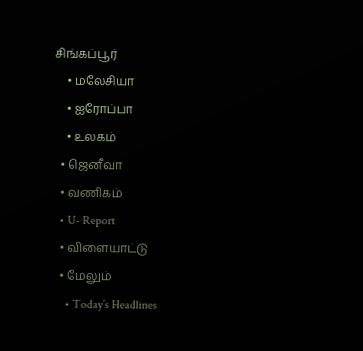சிங்கப்பூர்
    • மலேசியா
    • ஐரோப்பா
    • உலகம்
  • ஜெனீவா
  • வணிகம்
  • U- Report
  • விளையாட்டு
  • மேலும்
    • Today’s Headlines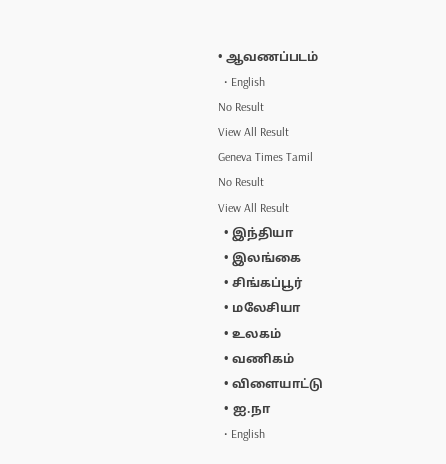• ஆவணப்படம்
  • English
No Result
View All Result
Geneva Times Tamil
No Result
View All Result
  • இந்தியா
  • இலங்கை
  • சிங்கப்பூர்
  • மலேசியா
  • உலகம்
  • வணிகம்
  • விளையாட்டு
  • ஐ.நா
  • English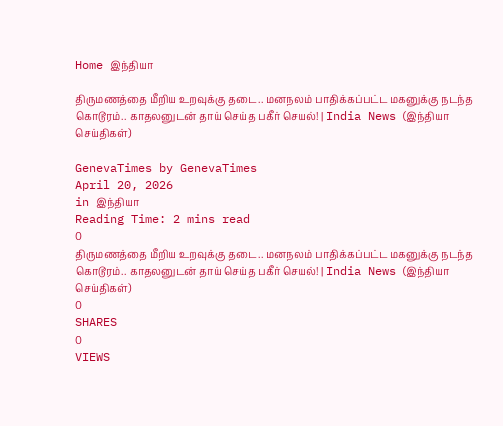Home இந்தியா

திருமணத்தை மீறிய உறவுக்கு தடை.. மனநலம் பாதிக்கப்பட்ட மகனுக்கு நடந்த கொடூரம்.. காதலனுடன் தாய் செய்த பகீர் செயல்! | India News (இந்தியா செய்திகள்)

GenevaTimes by GenevaTimes
April 20, 2026
in இந்தியா
Reading Time: 2 mins read
0
திருமணத்தை மீறிய உறவுக்கு தடை.. மனநலம் பாதிக்கப்பட்ட மகனுக்கு நடந்த கொடூரம்.. காதலனுடன் தாய் செய்த பகீர் செயல்! | India News (இந்தியா செய்திகள்)
0
SHARES
0
VIEWS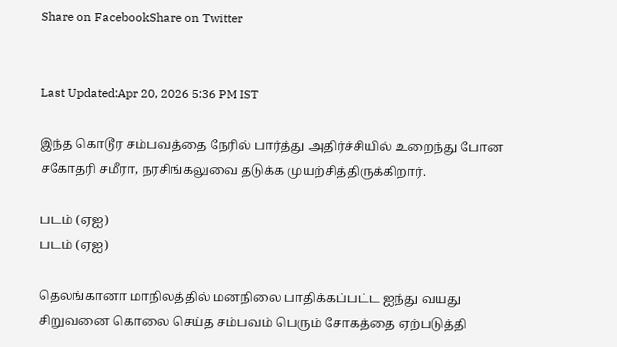Share on FacebookShare on Twitter


Last Updated:Apr 20, 2026 5:36 PM IST

இந்த கொடூர சம்பவத்தை நேரில் பார்த்து அதிர்ச்சியில் உறைந்து போன சகோதரி சமீரா, நரசிங்கலுவை தடுக்க முயற்சித்திருக்கிறார்.

படம் (ஏஐ)
படம் (ஏஐ)

தெலங்கானா மாநிலத்தில் மனநிலை பாதிக்கப்பட்ட ஐந்து வயது சிறுவனை கொலை செய்த சம்பவம் பெரும் சோகத்தை ஏற்படுத்தி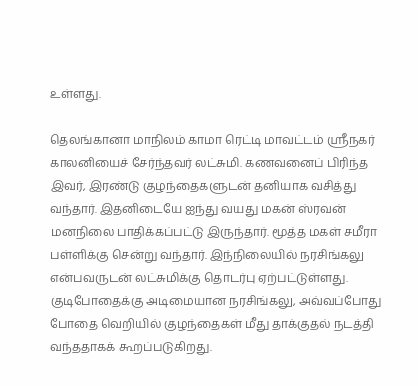உள்ளது.

தெலங்கானா மாநிலம் காமா ரெட்டி மாவட்டம் ஸ்ரீநகர் காலனியைச் சேர்ந்தவர் லட்சுமி. கணவனைப் பிரிந்த இவர், இரண்டு குழந்தைகளுடன் தனியாக வசித்து வந்தார். இதனிடையே ஐந்து வயது மகன் ஸ்ரவன் மனநிலை பாதிக்கப்பட்டு இருந்தார். மூத்த மகள் சமீரா பள்ளிக்கு சென்று வந்தார். இந்நிலையில் நரசிங்கலு என்பவருடன் லட்சுமிக்கு தொடர்பு ஏற்பட்டுள்ளது. குடிபோதைக்கு அடிமையான நரசிங்கலு, அவ்வப்போது போதை வெறியில் குழந்தைகள் மீது தாக்குதல் நடத்தி வந்ததாகக் கூறப்படுகிறது.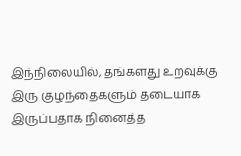இந்நிலையில், தங்களது உறவுக்கு இரு குழந்தைகளும் தடையாக இருப்பதாக நினைத்த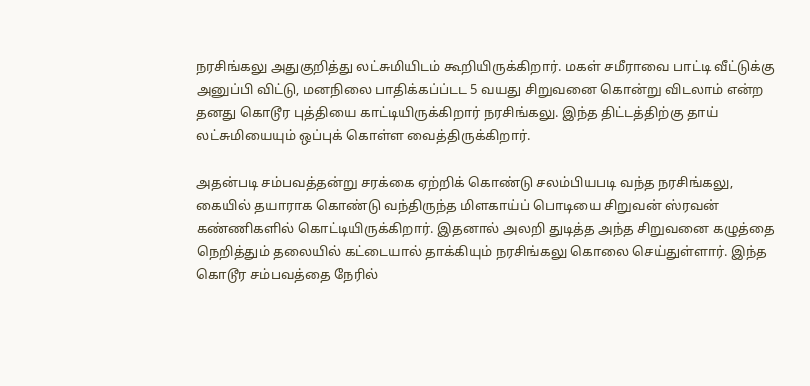நரசிங்கலு அதுகுறித்து லட்சுமியிடம் கூறியிருக்கிறார். மகள் சமீராவை பாட்டி வீட்டுக்கு அனுப்பி விட்டு, மனநிலை பாதிக்கப்ப்டட 5 வயது சிறுவனை கொன்று விடலாம் என்ற தனது கொடூர புத்தியை காட்டியிருக்கிறார் நரசிங்கலு. இந்த திட்டத்திற்கு தாய் லட்சுமியையும் ஒப்புக் கொள்ள வைத்திருக்கிறார்.

அதன்படி சம்பவத்தன்று சரக்கை ஏற்றிக் கொண்டு சலம்பியபடி வந்த நரசிங்கலு, கையில் தயாராக கொண்டு வந்திருந்த மிளகாய்ப் பொடியை சிறுவன் ஸ்ரவன் கண்ணிகளில் கொட்டியிருக்கிறார். இதனால் அலறி துடித்த அந்த சிறுவனை கழுத்தை நெறித்தும் தலையில் கட்டையால் தாக்கியும் நரசிங்கலு கொலை செய்துள்ளார். இந்த கொடூர சம்பவத்தை நேரில்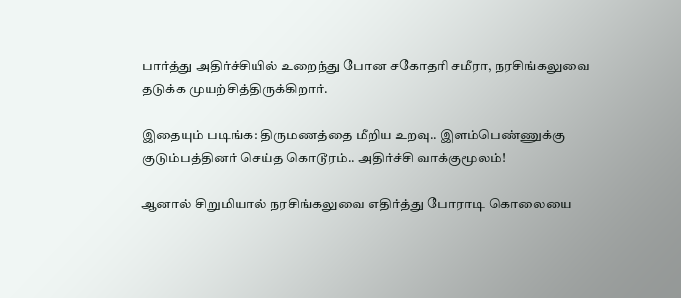பார்த்து அதிர்ச்சியில் உறைந்து போன சகோதரி சமீரா, நரசிங்கலுவை தடுக்க முயற்சித்திருக்கிறார்.

இதையும் படிங்க: திருமணத்தை மீறிய உறவு.. இளம்பெண்ணுக்கு குடும்பத்தினர் செய்த கொடூரம்.. அதிர்ச்சி வாக்குமூலம்!

ஆனால் சிறுமியால் நரசிங்கலுவை எதிர்த்து போராடி கொலையை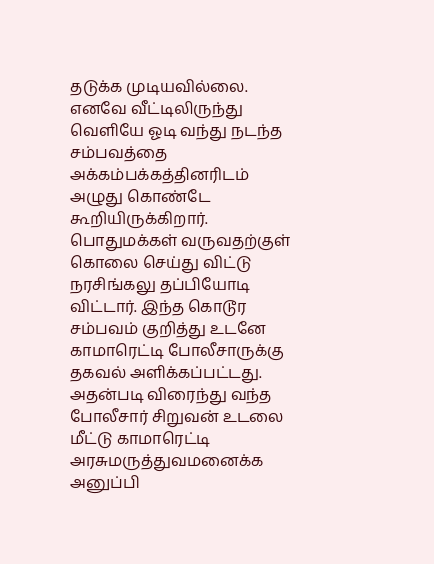தடுக்க முடியவில்லை. எனவே வீட்டிலிருந்து வெளியே ஓடி வந்து நடந்த சம்பவத்தை அக்கம்பக்கத்தினரிடம் அழுது கொண்டே கூறியிருக்கிறார். பொதுமக்கள் வருவதற்குள் கொலை செய்து விட்டு நரசிங்கலு தப்பியோடி விட்டார். இந்த கொடூர சம்பவம் குறித்து உடனே காமாரெட்டி போலீசாருக்கு தகவல் அளிக்கப்பட்டது. அதன்படி விரைந்து வந்த போலீசார் சிறுவன் உடலை மீட்டு காமாரெட்டி அரசுமருத்துவமனைக்க அனுப்பி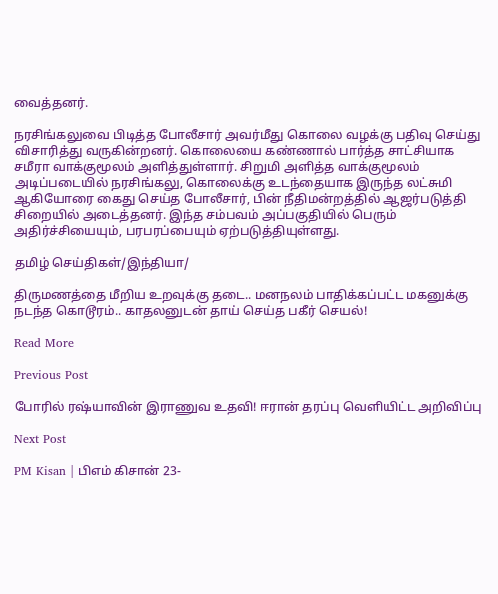வைத்தனர்.

நரசிங்கலுவை பிடித்த போலீசார் அவர்மீது கொலை வழக்கு பதிவு செய்து விசாரித்து வருகின்றனர். கொலையை கண்ணால் பார்த்த சாட்சியாக சமீரா வாக்குமூலம் அளித்துள்ளார். சிறுமி அளித்த வாக்குமூலம் அடிப்படையில் நரசிங்கலு, கொலைக்கு உடந்தையாக இருந்த லட்சுமி ஆகியோரை கைது செய்த போலீசார், பின் நீதிமன்றத்தில் ஆஜர்படுத்தி சிறையில் அடைத்தனர். இந்த சம்பவம் அப்பகுதியில் பெரும் அதிர்ச்சியையும், பரபரப்பையும் ஏற்படுத்தியுள்ளது.

தமிழ் செய்திகள்/இந்தியா/

திருமணத்தை மீறிய உறவுக்கு தடை.. மனநலம் பாதிக்கப்பட்ட மகனுக்கு நடந்த கொடூரம்.. காதலனுடன் தாய் செய்த பகீர் செயல்!

Read More

Previous Post

போரில் ரஷ்யாவின் இராணுவ உதவி! ஈரான் தரப்பு வெளியிட்ட அறிவிப்பு

Next Post

PM Kisan | பிஎம் கிசான் 23-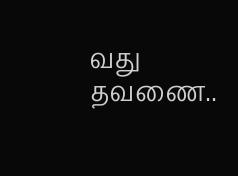வது தவணை..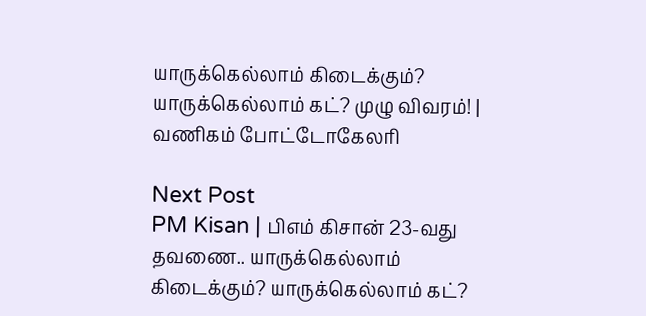யாருக்கெல்லாம் கிடைக்கும்? யாருக்கெல்லாம் கட்? முழு விவரம்! | வணிகம் போட்டோகேலரி

Next Post
PM Kisan | பிஎம் கிசான் 23-வது தவணை.. யாருக்கெல்லாம் கிடைக்கும்? யாருக்கெல்லாம் கட்?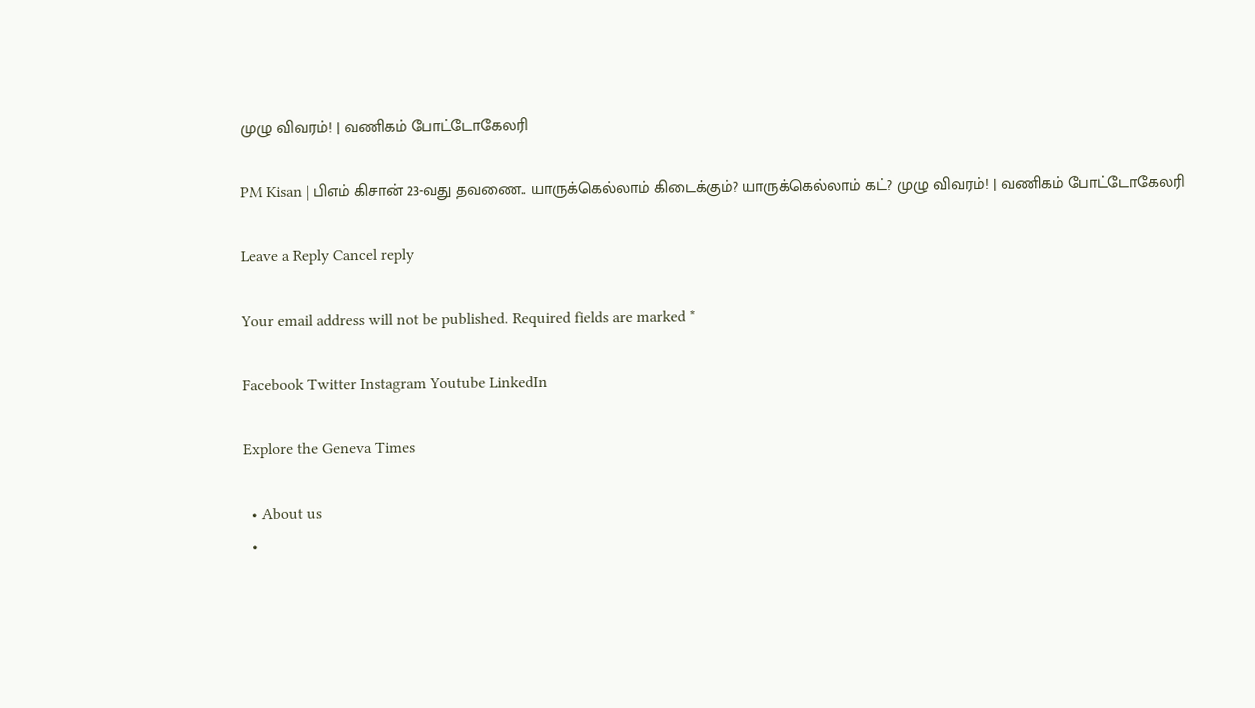முழு விவரம்! | வணிகம் போட்டோகேலரி

PM Kisan | பிஎம் கிசான் 23-வது தவணை.. யாருக்கெல்லாம் கிடைக்கும்? யாருக்கெல்லாம் கட்? முழு விவரம்! | வணிகம் போட்டோகேலரி

Leave a Reply Cancel reply

Your email address will not be published. Required fields are marked *

Facebook Twitter Instagram Youtube LinkedIn

Explore the Geneva Times

  • About us
  •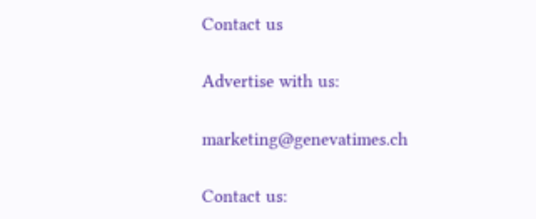Contact us

Advertise with us:

marketing@genevatimes.ch

Contact us: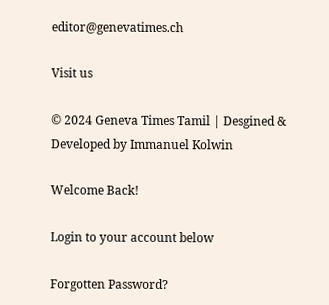editor@genevatimes.ch

Visit us

© 2024 Geneva Times Tamil | Desgined & Developed by Immanuel Kolwin

Welcome Back!

Login to your account below

Forgotten Password?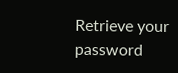Retrieve your password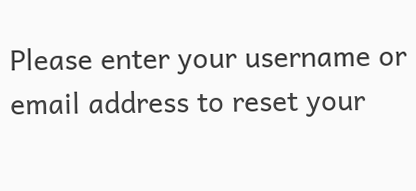Please enter your username or email address to reset your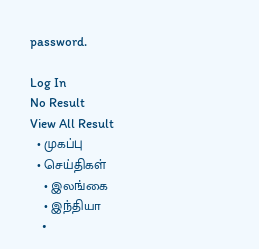password.

Log In
No Result
View All Result
  • முகப்பு
  • செய்திகள்
    • இலங்கை
    • இந்தியா
    •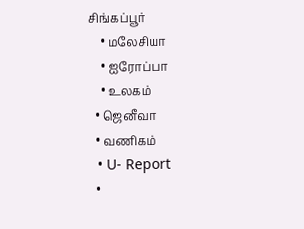சிங்கப்பூர்
    • மலேசியா
    • ஐரோப்பா
    • உலகம்
  • ஜெனீவா
  • வணிகம்
  • U- Report
  •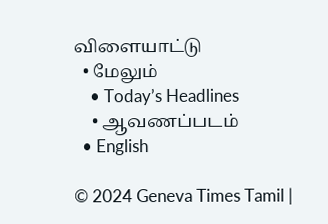விளையாட்டு
  • மேலும்
    • Today’s Headlines
    • ஆவணப்படம்
  • English

© 2024 Geneva Times Tamil |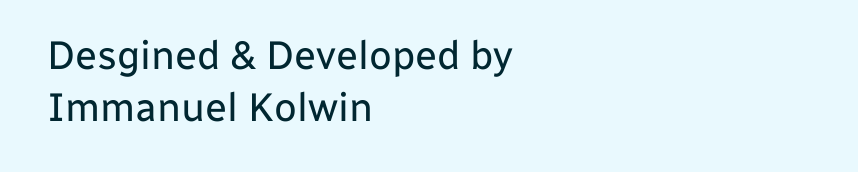Desgined & Developed by Immanuel Kolwin